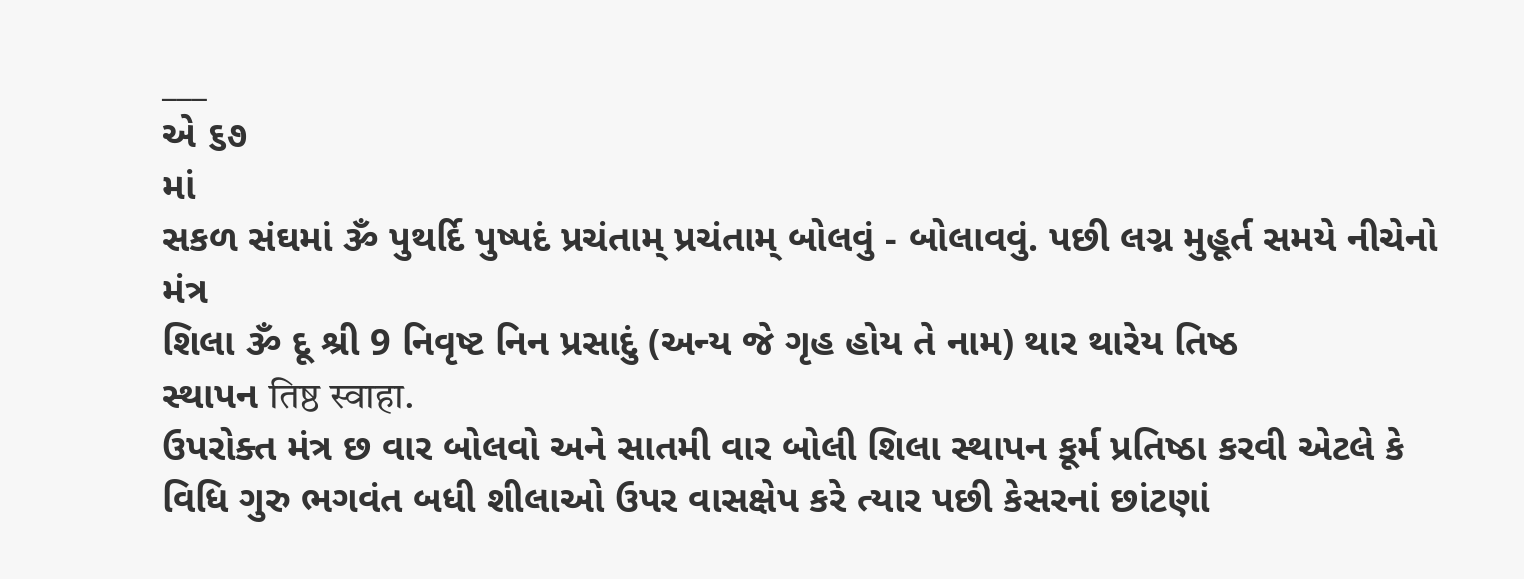___
એ ૬૭
માં
સકળ સંઘમાં ૐ પુથર્દિ પુષ્પદં પ્રચંતામ્ પ્રચંતામ્ બોલવું - બોલાવવું. પછી લગ્ન મુહૂર્ત સમયે નીચેનો મંત્ર
શિલા ૐ દૂ શ્રી 9 નિવૃષ્ટ નિન પ્રસાદું (અન્ય જે ગૃહ હોય તે નામ) થાર થારેય તિષ્ઠ
સ્થાપન तिष्ठ स्वाहा.
ઉપરોક્ત મંત્ર છ વાર બોલવો અને સાતમી વાર બોલી શિલા સ્થાપન કૂર્મ પ્રતિષ્ઠા કરવી એટલે કે
વિધિ ગુરુ ભગવંત બધી શીલાઓ ઉપર વાસક્ષેપ કરે ત્યાર પછી કેસરનાં છાંટણાં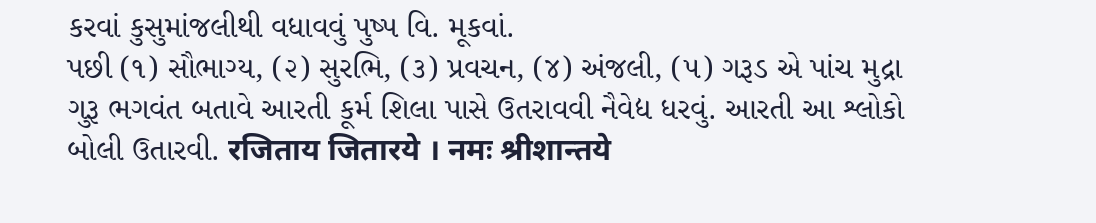કરવાં કુસુમાંજલીથી વધાવવું પુષ્પ વિ. મૂકવાં.
પછી (૧) સૌભાગ્ય, (૨) સુરભિ, (૩) પ્રવચન, (૪) અંજલી, (૫) ગરૂડ એ પાંચ મુદ્રા ગુરૂ ભગવંત બતાવે આરતી કૂર્મ શિલા પાસે ઉતરાવવી નૈવેદ્ય ધરવું. આરતી આ શ્લોકો બોલી ઉતારવી. रजिताय जितारये । नमः श्रीशान्तये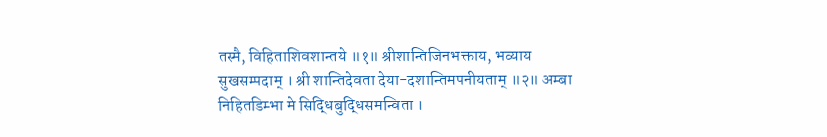तस्मै, विहिताशिवशान्तये ॥१॥ श्रीशान्तिजिनभक्ताय, भव्याय सुखसम्पदाम् । श्री शान्तिदेवता देया-दशान्तिमपनीयताम् ॥२॥ अम्बा निहितडिम्भा मे सिद्धिबुद्धिसमन्विता ।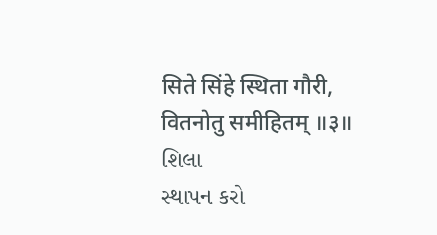सिते सिंहे स्थिता गौरी, वितनोतु समीहितम् ॥३॥
શિલા
સ્થાપન કરો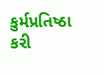કુર્મપ્રતિષ્ઠા કરી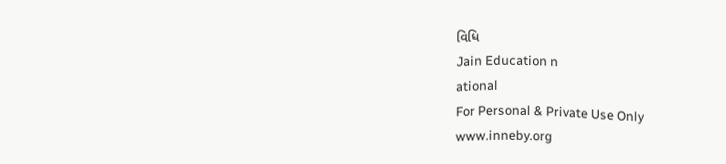વિધિ
Jain Education n
ational
For Personal & Private Use Only
www.inneby.org